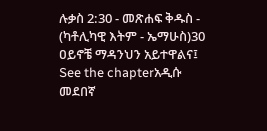ሉቃስ 2:30 - መጽሐፍ ቅዱስ - (ካቶሊካዊ እትም - ኤማሁስ)30 ዐይኖቼ ማዳንህን አይተዋልና፤ See the chapterአዲሱ መደበኛ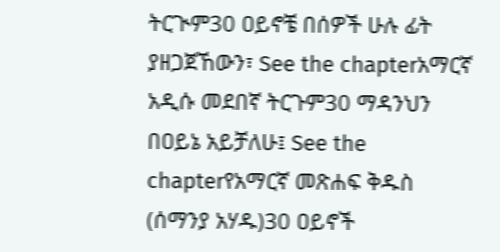ትርጒም30 ዐይኖቼ በሰዎች ሁሉ ፊት ያዘጋጀኸውን፣ See the chapterአማርኛ አዲሱ መደበኛ ትርጉም30 ማዳንህን በዐይኔ አይቻለሁ፤ See the chapterየአማርኛ መጽሐፍ ቅዱስ (ሰማንያ አሃዱ)30 ዐይኖች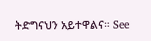ትድግናህን አይተዋልና። See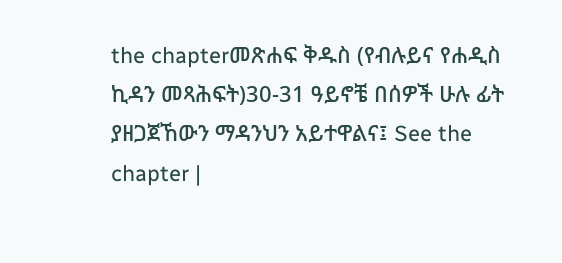the chapterመጽሐፍ ቅዱስ (የብሉይና የሐዲስ ኪዳን መጻሕፍት)30-31 ዓይኖቼ በሰዎች ሁሉ ፊት ያዘጋጀኸውን ማዳንህን አይተዋልና፤ See the chapter |